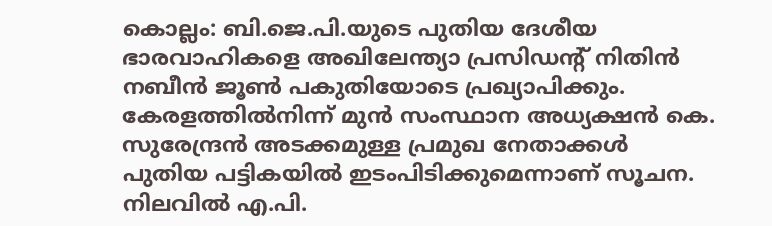കൊല്ലം: ബി.ജെ.പി.യുടെ പുതിയ ദേശീയ ഭാരവാഹികളെ അഖിലേന്ത്യാ പ്രസിഡന്റ് നിതിൻ നബീൻ ജൂൺ പകുതിയോടെ പ്രഖ്യാപിക്കും. കേരളത്തിൽനിന്ന് മുൻ സംസ്ഥാന അധ്യക്ഷൻ കെ. സുരേന്ദ്രൻ അടക്കമുള്ള പ്രമുഖ നേതാക്കൾ പുതിയ പട്ടികയിൽ ഇടംപിടിക്കുമെന്നാണ് സൂചന. നിലവിൽ എ.പി.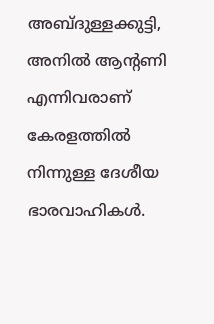അബ്ദുള്ളക്കുട്ടി, അനിൽ ആന്റണി എന്നിവരാണ് കേരളത്തിൽ നിന്നുള്ള ദേശീയ ഭാരവാഹികൾ.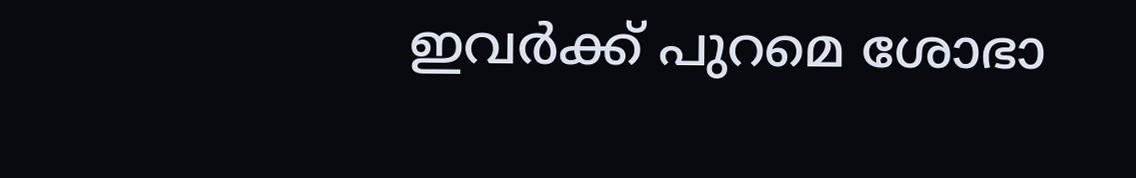ഇവർക്ക് പുറമെ ശോഭാ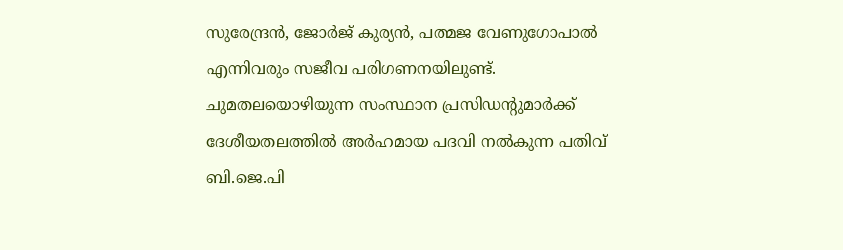സുരേന്ദ്രൻ, ജോർജ് കുര്യൻ, പത്മജ വേണുഗോപാൽ എന്നിവരും സജീവ പരിഗണനയിലുണ്ട്.
ചുമതലയൊഴിയുന്ന സംസ്ഥാന പ്രസിഡന്റുമാർക്ക് ദേശീയതലത്തിൽ അർഹമായ പദവി നൽകുന്ന പതിവ് ബി.ജെ.പി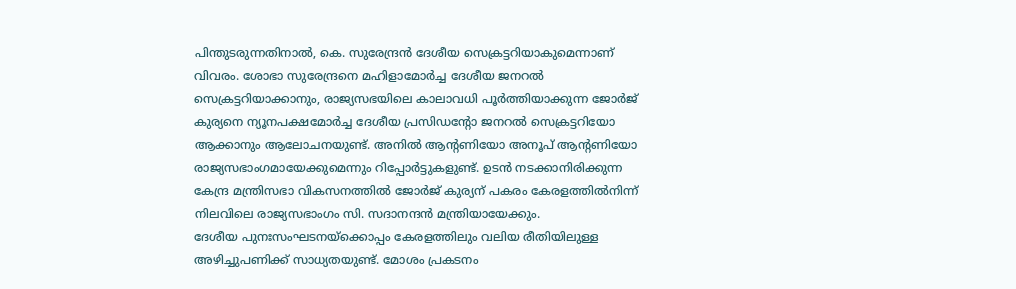പിന്തുടരുന്നതിനാൽ, കെ. സുരേന്ദ്രൻ ദേശീയ സെക്രട്ടറിയാകുമെന്നാണ് വിവരം. ശോഭാ സുരേന്ദ്രനെ മഹിളാമോർച്ച ദേശീയ ജനറൽ സെക്രട്ടറിയാക്കാനും, രാജ്യസഭയിലെ കാലാവധി പൂർത്തിയാക്കുന്ന ജോർജ് കുര്യനെ ന്യൂനപക്ഷമോർച്ച ദേശീയ പ്രസിഡന്റോ ജനറൽ സെക്രട്ടറിയോ ആക്കാനും ആലോചനയുണ്ട്. അനിൽ ആന്റണിയോ അനൂപ് ആന്റണിയോ രാജ്യസഭാംഗമായേക്കുമെന്നും റിപ്പോർട്ടുകളുണ്ട്. ഉടൻ നടക്കാനിരിക്കുന്ന കേന്ദ്ര മന്ത്രിസഭാ വികസനത്തിൽ ജോർജ് കുര്യന് പകരം കേരളത്തിൽനിന്ന് നിലവിലെ രാജ്യസഭാംഗം സി. സദാനന്ദൻ മന്ത്രിയായേക്കും.
ദേശീയ പുനഃസംഘടനയ്ക്കൊപ്പം കേരളത്തിലും വലിയ രീതിയിലുള്ള അഴിച്ചുപണിക്ക് സാധ്യതയുണ്ട്. മോശം പ്രകടനം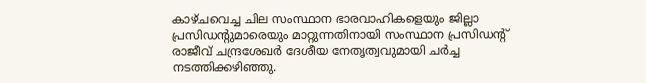കാഴ്ചവെച്ച ചില സംസ്ഥാന ഭാരവാഹികളെയും ജില്ലാ പ്രസിഡന്റുമാരെയും മാറ്റുന്നതിനായി സംസ്ഥാന പ്രസിഡന്റ് രാജീവ് ചന്ദ്രശേഖർ ദേശീയ നേതൃത്വവുമായി ചർച്ച നടത്തിക്കഴിഞ്ഞു.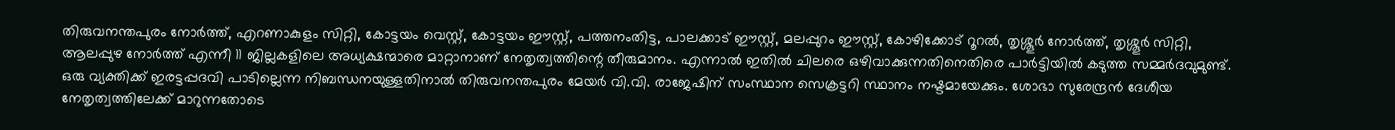തിരുവനന്തപുരം നോർത്ത്, എറണാകുളം സിറ്റി, കോട്ടയം വെസ്റ്റ്, കോട്ടയം ഈസ്റ്റ്, പത്തനംതിട്ട, പാലക്കാട് ഈസ്റ്റ്, മലപ്പുറം ഈസ്റ്റ്, കോഴിക്കോട് റൂറൽ, തൃശ്ശൂർ നോർത്ത്, തൃശ്ശൂർ സിറ്റി, ആലപ്പുഴ നോർത്ത് എന്നീ 11 ജില്ലകളിലെ അധ്യക്ഷന്മാരെ മാറ്റാനാണ് നേതൃത്വത്തിന്റെ തീരുമാനം. എന്നാൽ ഇതിൽ ചിലരെ ഒഴിവാക്കുന്നതിനെതിരെ പാർട്ടിയിൽ കടുത്ത സമ്മർദവുമുണ്ട്.
ഒരു വ്യക്തിക്ക് ഇരട്ടപ്പദവി പാടില്ലെന്ന നിബന്ധനയുള്ളതിനാൽ തിരുവനന്തപുരം മേയർ വി.വി. രാജേഷിന് സംസ്ഥാന സെക്രട്ടറി സ്ഥാനം നഷ്ടമായേക്കും. ശോഭാ സുരേന്ദ്രൻ ദേശീയ നേതൃത്വത്തിലേക്ക് മാറുന്നതോടെ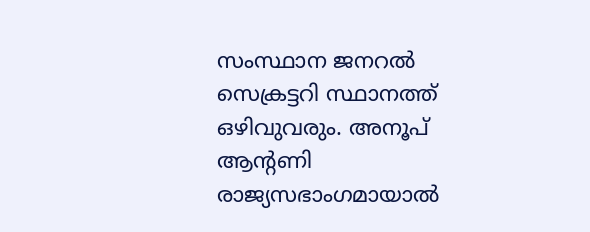സംസ്ഥാന ജനറൽ സെക്രട്ടറി സ്ഥാനത്ത് ഒഴിവുവരും. അനൂപ് ആന്റണി രാജ്യസഭാംഗമായാൽ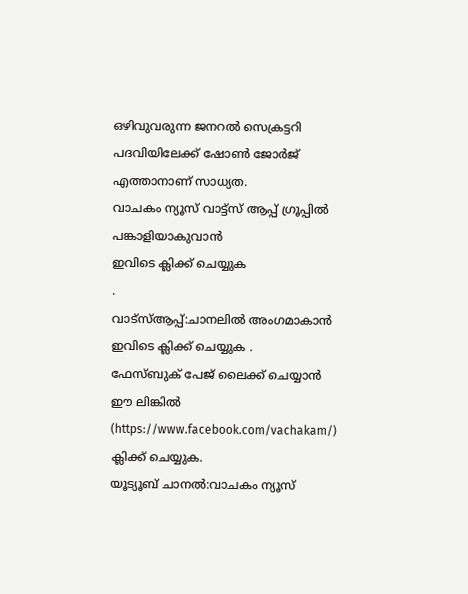ഒഴിവുവരുന്ന ജനറൽ സെക്രട്ടറി പദവിയിലേക്ക് ഷോൺ ജോർജ് എത്താനാണ് സാധ്യത.
വാചകം ന്യൂസ് വാട്ട്സ് ആപ്പ് ഗ്രൂപ്പിൽ പങ്കാളിയാകുവാൻ
ഇവിടെ ക്ലിക്ക് ചെയ്യുക
.
വാട്സ്ആപ്പ്:ചാനലിൽ അംഗമാകാൻ ഇവിടെ ക്ലിക്ക് ചെയ്യുക .
ഫേസ്ബുക് പേജ് ലൈക്ക് ചെയ്യാൻ ഈ ലിങ്കിൽ (https://www.facebook.com/vachakam/) ക്ലിക്ക് ചെയ്യുക.
യൂട്യൂബ് ചാനൽ:വാചകം ന്യൂസ്